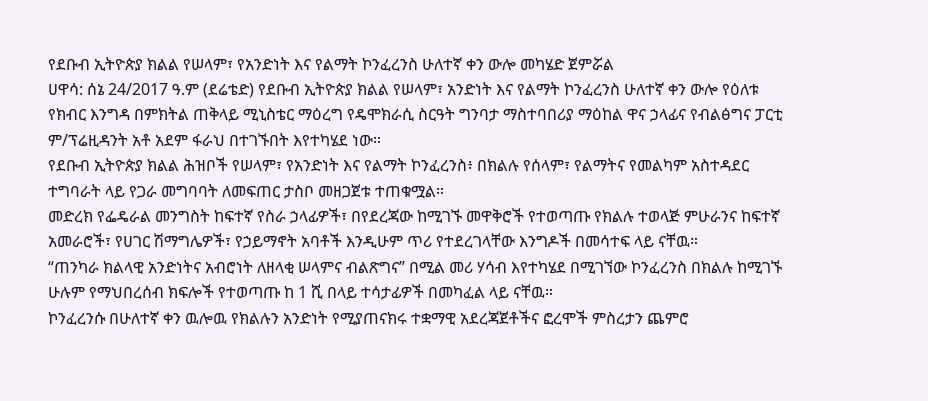የደቡብ ኢትዮጵያ ክልል የሠላም፣ የአንድነት እና የልማት ኮንፈረንስ ሁለተኛ ቀን ውሎ መካሄድ ጀምሯል
ሀዋሳ: ሰኔ 24/2017 ዓ.ም (ደሬቴድ) የደቡብ ኢትዮጵያ ክልል የሠላም፣ አንድነት እና የልማት ኮንፈረንስ ሁለተኛ ቀን ውሎ የዕለቱ የክብር እንግዳ በምክትል ጠቅላይ ሚኒስቴር ማዕረግ የዴሞክራሲ ስርዓት ግንባታ ማስተባበሪያ ማዕከል ዋና ኃላፊና የብልፅግና ፓርቲ ም/ፕሬዚዳንት አቶ አደም ፋራህ በተገኙበት እየተካሄደ ነው።
የደቡብ ኢትዮጵያ ክልል ሕዝቦች የሠላም፣ የአንድነት እና የልማት ኮንፈረንስ፥ በክልሉ የሰላም፣ የልማትና የመልካም አስተዳደር ተግባራት ላይ የጋራ መግባባት ለመፍጠር ታስቦ መዘጋጀቱ ተጠቁሟል።
መድረክ የፌዴራል መንግስት ከፍተኛ የስራ ኃላፊዎች፣ በየደረጃው ከሚገኙ መዋቅሮች የተወጣጡ የክልሉ ተወላጅ ምሁራንና ከፍተኛ አመራሮች፣ የሀገር ሽማግሌዎች፣ የኃይማኖት አባቶች እንዲሁም ጥሪ የተደረገላቸው እንግዶች በመሳተፍ ላይ ናቸዉ።
“ጠንካራ ክልላዊ አንድነትና አብሮነት ለዘላቂ ሠላምና ብልጽግና” በሚል መሪ ሃሳብ እየተካሄደ በሚገኘው ኮንፈረንስ በክልሉ ከሚገኙ ሁሉም የማህበረሰብ ክፍሎች የተወጣጡ ከ 1 ሺ በላይ ተሳታፊዎች በመካፈል ላይ ናቸዉ።
ኮንፈረንሱ በሁለተኛ ቀን ዉሎዉ የክልሉን አንድነት የሚያጠናክሩ ተቋማዊ አደረጃጀቶችና ፎረሞች ምስረታን ጨምሮ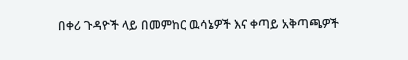በቀሪ ጉዳዮች ላይ በመምከር ዉሳኔዎች እና ቀጣይ አቅጣጫዎች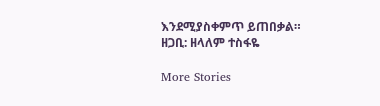እንደሚያስቀምጥ ይጠበቃል።
ዘጋቢ: ዘላለም ተስፋዬ

More Stories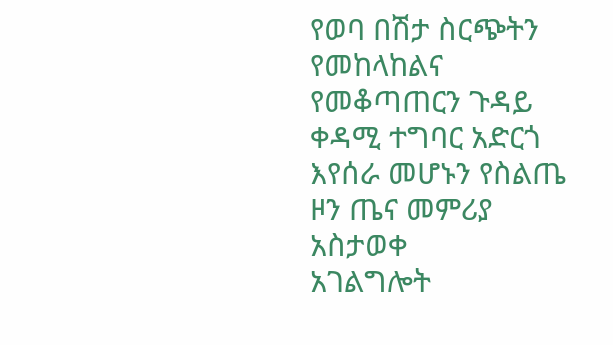የወባ በሽታ ስርጭትን የመከላከልና የመቆጣጠርን ጉዳይ ቀዳሚ ተግባር አድርጎ እየሰራ መሆኑን የስልጤ ዞን ጤና መምሪያ አስታወቀ
አገልግሎት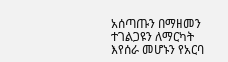አሰጣጡን በማዘመን ተገልጋዩን ለማርካት እየሰራ መሆኑን የአርባ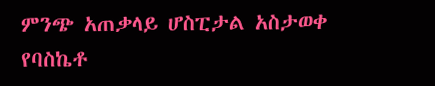ምንጭ አጠቃላይ ሆስፒታል አስታወቀ
የባስኬቶ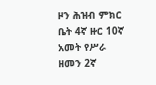ዞን ሕዝብ ምክር ቤት 4ኛ ዙር 10ኛ አመት የሥራ ዘመን 2ኛ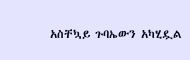አስቸኳይ ጉባኤውን አካሂዷል